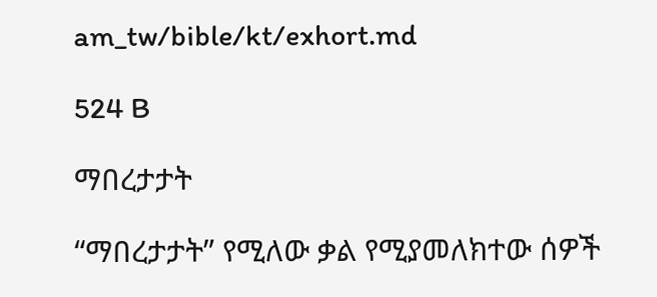am_tw/bible/kt/exhort.md

524 B

ማበረታታት

“ማበረታታት” የሚለው ቃል የሚያመለክተው ሰዎች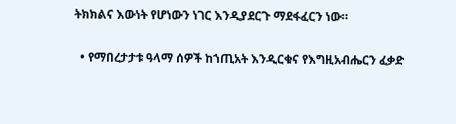ትክክልና እውነት የሆነውን ነገር እንዲያደርጉ ማደፋፈርን ነው።

  • የማበረታታቱ ዓላማ ሰዎች ከኀጢአት እንዲርቁና የእግዚአብሔርን ፈቃድ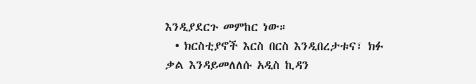እንዲያደርጉ መምከር ነው።
  • ክርስቲያኖች እርስ በርስ እንዲበረታቱና፣ ክፉ ቃል እንዳይመለለሱ አዲስ ኪዳን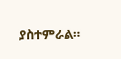ያስተምራል።